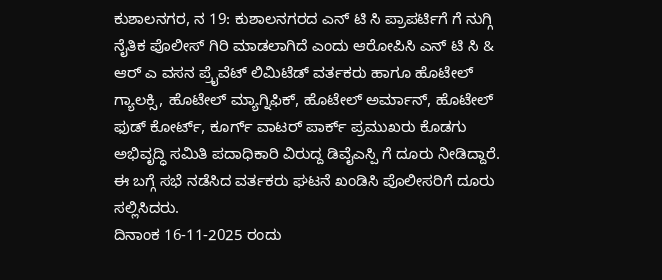ಕುಶಾಲನಗರ, ನ 19: ಕುಶಾಲನಗರದ ಎನ್ ಟಿ ಸಿ ಪ್ರಾಪರ್ಟಿಗೆ ಗೆ ನುಗ್ಗಿ ನೈತಿಕ ಪೊಲೀಸ್ ಗಿರಿ ಮಾಡಲಾಗಿದೆ ಎಂದು ಆರೋಪಿಸಿ ಎನ್ ಟಿ ಸಿ & ಆರ್ ಎ ವಸನ ಪ್ರೈವೆಟ್ ಲಿಮಿಟೆಡ್ ವರ್ತಕರು ಹಾಗೂ ಹೊಟೇಲ್ ಗ್ಯಾಲಕ್ಸಿ, ಹೊಟೇಲ್ ಮ್ಯಾಗ್ನಿಫಿಕ್, ಹೊಟೇಲ್ ಅರ್ಮಾನ್, ಹೊಟೇಲ್ ಫುಡ್ ಕೋರ್ಟ್, ಕೂರ್ಗ್ ವಾಟರ್ ಪಾರ್ಕ್ ಪ್ರಮುಖರು ಕೊಡಗು ಅಭಿವೃದ್ಧಿ ಸಮಿತಿ ಪದಾಧಿಕಾರಿ ವಿರುದ್ದ ಡಿವೈಎಸ್ಪಿ ಗೆ ದೂರು ನೀಡಿದ್ದಾರೆ. ಈ ಬಗ್ಗೆ ಸಭೆ ನಡೆಸಿದ ವರ್ತಕರು ಘಟನೆ ಖಂಡಿಸಿ ಪೊಲೀಸರಿಗೆ ದೂರು ಸಲ್ಲಿಸಿದರು.
ದಿನಾಂಕ 16-11-2025 ರಂದು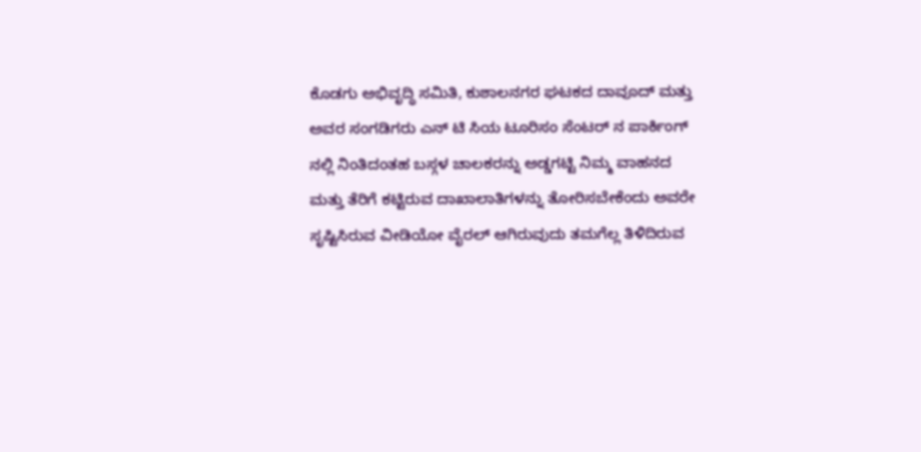ಕೊಡಗು ಅಭಿವೃದ್ಧಿ ಸಮಿತಿ, ಕುಶಾಲನಗರ ಘಟಕದ ದಾವೂದ್ ಮತ್ತು ಅವರ ಸಂಗಡಿಗರು ಎನ್ ಟಿ ಸಿಯ ಟೂರಿಸಂ ಸೆಂಟರ್ ನ ಪಾರ್ಕಿಂಗ್ ನಲ್ಲಿ ನಿಂತಿದಂತಹ ಬಸ್ಗಳ ಚಾಲಕರನ್ನು ಅಡ್ಡಗಟ್ಟಿ ನಿಮ್ಮ ವಾಹನದ ಮತ್ತು ತೆರಿಗೆ ಕಟ್ಟಿರುವ ದಾಖಾಲಾತಿಗಳನ್ನು ತೋರಿಸಬೇಕೆಂದು ಅವರೇ ಸೃಷ್ಟಿಸಿರುವ ವೀಡಿಯೋ ವೈರಲ್ ಆಗಿರುವುದು ತಮಗೆಲ್ಲ ತಿಳಿದಿರುವ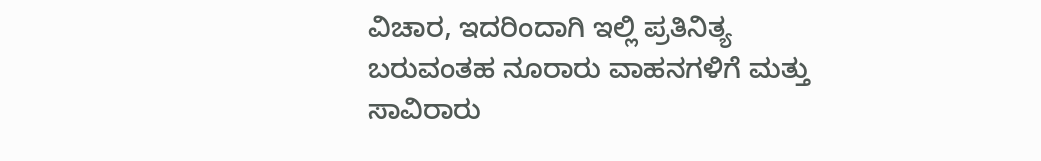ವಿಚಾರ, ಇದರಿಂದಾಗಿ ಇಲ್ಲಿ ಪ್ರತಿನಿತ್ಯ ಬರುವಂತಹ ನೂರಾರು ವಾಹನಗಳಿಗೆ ಮತ್ತು ಸಾವಿರಾರು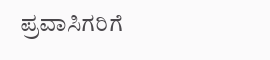ಪ್ರವಾಸಿಗರಿಗೆ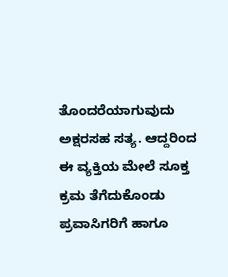ತೊಂದರೆಯಾಗುವುದು ಅಕ್ಷರಸಹ ಸತ್ಯ. ಆದ್ದರಿಂದ ಈ ವ್ಯಕ್ತಿಯ ಮೇಲೆ ಸೂಕ್ತ ಕ್ರಮ ತೆಗೆದುಕೊಂಡು ಪ್ರವಾಸಿಗರಿಗೆ ಹಾಗೂ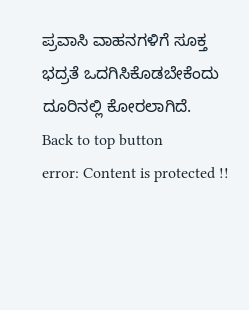ಪ್ರವಾಸಿ ವಾಹನಗಳಿಗೆ ಸೂಕ್ತ ಭದ್ರತೆ ಒದಗಿಸಿಕೊಡಬೇಕೆಂದು ದೂರಿನಲ್ಲಿ ಕೋರಲಾಗಿದೆ.
Back to top button
error: Content is protected !!